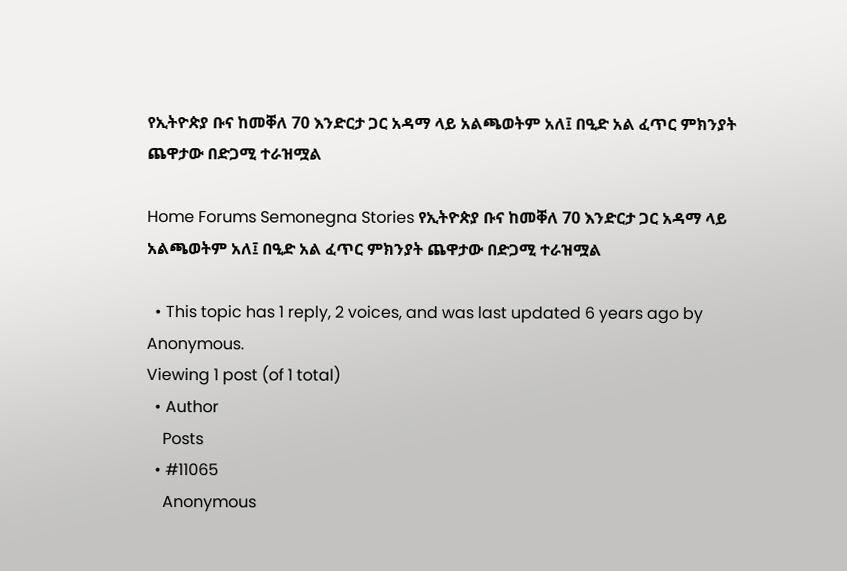የኢትዮጵያ ቡና ከመቐለ 70 እንድርታ ጋር አዳማ ላይ አልጫወትም አለ፤ በዒድ አል ፈጥር ምክንያት ጨዋታው በድጋሚ ተራዝሟል

Home Forums Semonegna Stories የኢትዮጵያ ቡና ከመቐለ 70 እንድርታ ጋር አዳማ ላይ አልጫወትም አለ፤ በዒድ አል ፈጥር ምክንያት ጨዋታው በድጋሚ ተራዝሟል

  • This topic has 1 reply, 2 voices, and was last updated 6 years ago by Anonymous.
Viewing 1 post (of 1 total)
  • Author
    Posts
  • #11065
    Anonymous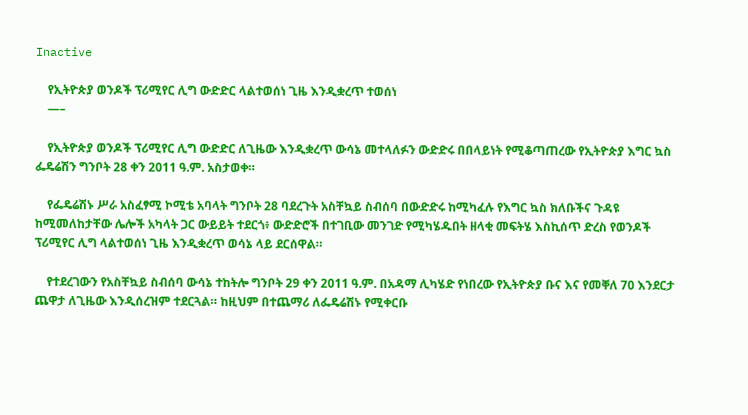Inactive

    የኢትዮጵያ ወንዶች ፕሪሚየር ሊግ ውድድር ላልተወሰነ ጊዜ እንዲቋረጥ ተወሰነ
    —–

    የኢትዮጵያ ወንዶች ፕሪሚየር ሊግ ውድድር ለጊዜው እንዲቋረጥ ውሳኔ መተላለፉን ውድድሩ በበላይነት የሚቆጣጠረው የኢትዮጵያ እግር ኳስ ፌዴሬሽን ግንቦት 28 ቀን 2011 ዓ.ም. አስታወቀ።

    የፌዴሬሽኑ ሥራ አስፈፃሚ ኮሚቴ አባላት ግንቦት 28 ባደረጉት አስቸኳይ ስብሰባ በውድድሩ ከሚካፈሉ የእግር ኳስ ክለቡችና ጉዳዩ ከሚመለከታቸው ሌሎች አካላት ጋር ውይይት ተደርጎ፥ ውድድሮች በተገቢው መንገድ የሚካሄዱበት ዘላቂ መፍትሄ እስኪሰጥ ድረስ የወንዶች ፕሪሚየር ሊግ ላልተወሰነ ጊዜ እንዲቋረጥ ወሳኔ ላይ ደርሰዋል።

    የተደረገውን የአስቸኳይ ስብሰባ ውሳኔ ተከትሎ ግንቦት 29 ቀን 2011 ዓ.ም. በአዳማ ሊካሄድ የነበረው የኢትዮጵያ ቡና እና የመቐለ 70 እንደርታ ጨዋታ ለጊዜው እንዲሰረዝም ተደርጓል። ከዚህም በተጨማሪ ለፌዴሬሽኑ የሚቀርቡ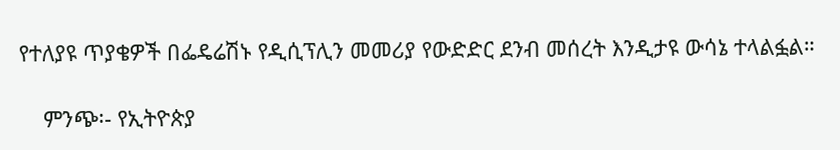የተለያዩ ጥያቄዎች በፌዴሬሽኑ የዲሲፕሊን መመሪያ የውድድር ደንብ መሰረት እንዲታዩ ውሳኔ ተላልፏል።

    ምንጭ፡- የኢትዮጵያ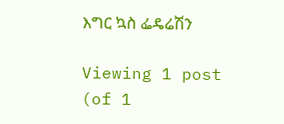እግር ኳስ ፌዴሬሽን

Viewing 1 post (of 1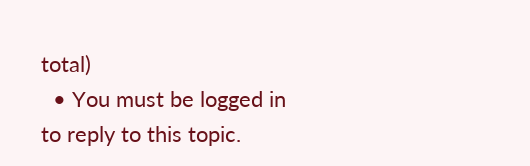total)
  • You must be logged in to reply to this topic.